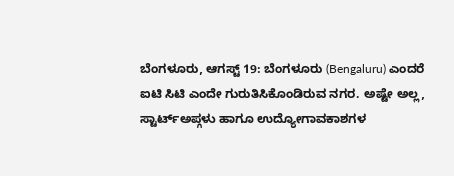ಬೆಂಗಳೂರು, ಆಗಸ್ಟ್ 19: ಬೆಂಗಳೂರು (Bengaluru) ಎಂದರೆ ಐಟಿ ಸಿಟಿ ಎಂದೇ ಗುರುತಿಸಿಕೊಂಡಿರುವ ನಗರ. ಅಷ್ಟೇ ಅಲ್ಲ, ಸ್ಟಾರ್ಟ್ಅಪ್ಗಳು ಹಾಗೂ ಉದ್ಯೋಗಾವಕಾಶಗಳ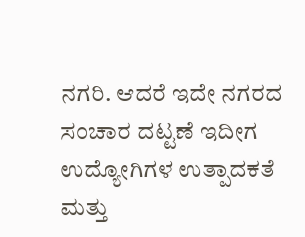ನಗರಿ. ಆದರೆ ಇದೇ ನಗರದ ಸಂಚಾರ ದಟ್ಟಣೆ ಇದೀಗ ಉದ್ಯೋಗಿಗಳ ಉತ್ಪಾದಕತೆ ಮತ್ತು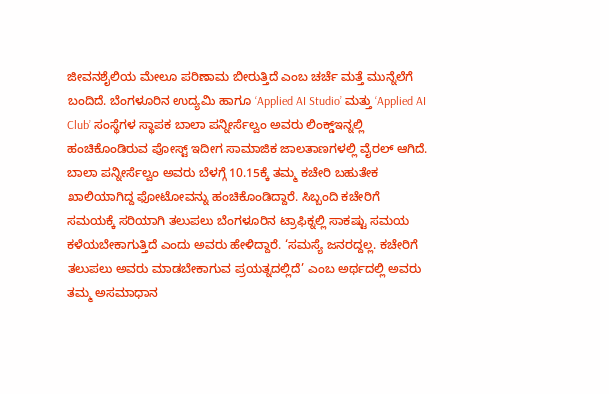ಜೀವನಶೈಲಿಯ ಮೇಲೂ ಪರಿಣಾಮ ಬೀರುತ್ತಿದೆ ಎಂಬ ಚರ್ಚೆ ಮತ್ತೆ ಮುನ್ನೆಲೆಗೆ ಬಂದಿದೆ. ಬೆಂಗಳೂರಿನ ಉದ್ಯಮಿ ಹಾಗೂ ‘Applied AI Studio’ ಮತ್ತು ‘Applied AI Club’ ಸಂಸ್ಥೆಗಳ ಸ್ಥಾಪಕ ಬಾಲಾ ಪನ್ನೀರ್ಸೆಲ್ವಂ ಅವರು ಲಿಂಕ್ಡ್ಇನ್ನಲ್ಲಿ ಹಂಚಿಕೊಂಡಿರುವ ಪೋಸ್ಟ್ ಇದೀಗ ಸಾಮಾಜಿಕ ಜಾಲತಾಣಗಳಲ್ಲಿ ವೈರಲ್ ಆಗಿದೆ.
ಬಾಲಾ ಪನ್ನೀರ್ಸೆಲ್ವಂ ಅವರು ಬೆಳಗ್ಗೆ 10.15ಕ್ಕೆ ತಮ್ಮ ಕಚೇರಿ ಬಹುತೇಕ ಖಾಲಿಯಾಗಿದ್ದ ಫೋಟೋವನ್ನು ಹಂಚಿಕೊಂಡಿದ್ದಾರೆ. ಸಿಬ್ಬಂದಿ ಕಚೇರಿಗೆ ಸಮಯಕ್ಕೆ ಸರಿಯಾಗಿ ತಲುಪಲು ಬೆಂಗಳೂರಿನ ಟ್ರಾಫಿಕ್ನಲ್ಲಿ ಸಾಕಷ್ಟು ಸಮಯ ಕಳೆಯಬೇಕಾಗುತ್ತಿದೆ ಎಂದು ಅವರು ಹೇಳಿದ್ದಾರೆ. ‘ಸಮಸ್ಯೆ ಜನರದ್ದಲ್ಲ. ಕಚೇರಿಗೆ ತಲುಪಲು ಅವರು ಮಾಡಬೇಕಾಗುವ ಪ್ರಯತ್ನದಲ್ಲಿದೆ’ ಎಂಬ ಅರ್ಥದಲ್ಲಿ ಅವರು ತಮ್ಮ ಅಸಮಾಧಾನ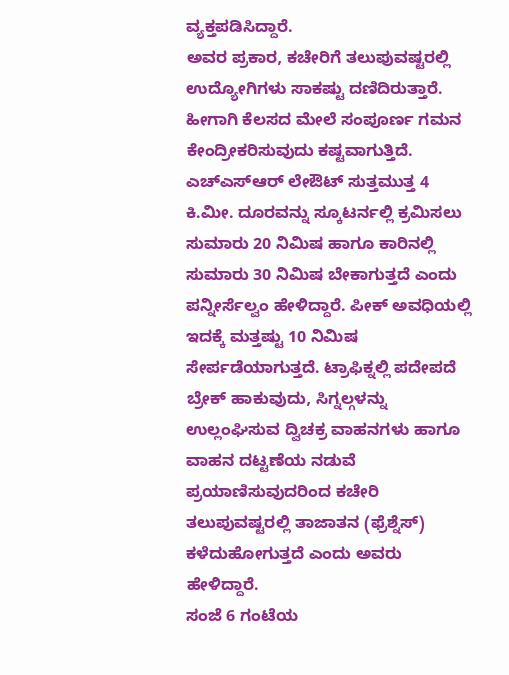ವ್ಯಕ್ತಪಡಿಸಿದ್ದಾರೆ.
ಅವರ ಪ್ರಕಾರ, ಕಚೇರಿಗೆ ತಲುಪುವಷ್ಟರಲ್ಲಿ ಉದ್ಯೋಗಿಗಳು ಸಾಕಷ್ಟು ದಣಿದಿರುತ್ತಾರೆ. ಹೀಗಾಗಿ ಕೆಲಸದ ಮೇಲೆ ಸಂಪೂರ್ಣ ಗಮನ ಕೇಂದ್ರೀಕರಿಸುವುದು ಕಷ್ಟವಾಗುತ್ತಿದೆ.
ಎಚ್ಎಸ್ಆರ್ ಲೇಔಟ್ ಸುತ್ತಮುತ್ತ 4 ಕಿ.ಮೀ. ದೂರವನ್ನು ಸ್ಕೂಟರ್ನಲ್ಲಿ ಕ್ರಮಿಸಲು ಸುಮಾರು 20 ನಿಮಿಷ ಹಾಗೂ ಕಾರಿನಲ್ಲಿ ಸುಮಾರು 30 ನಿಮಿಷ ಬೇಕಾಗುತ್ತದೆ ಎಂದು ಪನ್ನೀರ್ಸೆಲ್ವಂ ಹೇಳಿದ್ದಾರೆ. ಪೀಕ್ ಅವಧಿಯಲ್ಲಿ ಇದಕ್ಕೆ ಮತ್ತಷ್ಟು 10 ನಿಮಿಷ ಸೇರ್ಪಡೆಯಾಗುತ್ತದೆ. ಟ್ರಾಫಿಕ್ನಲ್ಲಿ ಪದೇಪದೆ ಬ್ರೇಕ್ ಹಾಕುವುದು, ಸಿಗ್ನಲ್ಗಳನ್ನು ಉಲ್ಲಂಘಿಸುವ ದ್ವಿಚಕ್ರ ವಾಹನಗಳು ಹಾಗೂ ವಾಹನ ದಟ್ಟಣೆಯ ನಡುವೆ ಪ್ರಯಾಣಿಸುವುದರಿಂದ ಕಚೇರಿ ತಲುಪುವಷ್ಟರಲ್ಲಿ ತಾಜಾತನ (ಫ್ರೆಶ್ನೆಸ್) ಕಳೆದುಹೋಗುತ್ತದೆ ಎಂದು ಅವರು ಹೇಳಿದ್ದಾರೆ.
ಸಂಜೆ 6 ಗಂಟೆಯ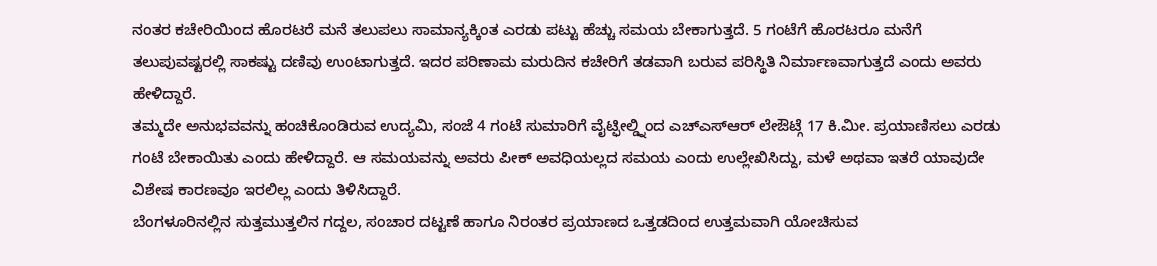ನಂತರ ಕಚೇರಿಯಿಂದ ಹೊರಟರೆ ಮನೆ ತಲುಪಲು ಸಾಮಾನ್ಯಕ್ಕಿಂತ ಎರಡು ಪಟ್ಟು ಹೆಚ್ಚು ಸಮಯ ಬೇಕಾಗುತ್ತದೆ. 5 ಗಂಟೆಗೆ ಹೊರಟರೂ ಮನೆಗೆ ತಲುಪುವಷ್ಟರಲ್ಲಿ ಸಾಕಷ್ಟು ದಣಿವು ಉಂಟಾಗುತ್ತದೆ. ಇದರ ಪರಿಣಾಮ ಮರುದಿನ ಕಚೇರಿಗೆ ತಡವಾಗಿ ಬರುವ ಪರಿಸ್ಥಿತಿ ನಿರ್ಮಾಣವಾಗುತ್ತದೆ ಎಂದು ಅವರು ಹೇಳಿದ್ದಾರೆ.
ತಮ್ಮದೇ ಅನುಭವವನ್ನು ಹಂಚಿಕೊಂಡಿರುವ ಉದ್ಯಮಿ, ಸಂಜೆ 4 ಗಂಟೆ ಸುಮಾರಿಗೆ ವೈಟ್ಫೀಲ್ಡ್ನಿಂದ ಎಚ್ಎಸ್ಆರ್ ಲೇಔಟ್ಗೆ 17 ಕಿ.ಮೀ. ಪ್ರಯಾಣಿಸಲು ಎರಡು ಗಂಟೆ ಬೇಕಾಯಿತು ಎಂದು ಹೇಳಿದ್ದಾರೆ. ಆ ಸಮಯವನ್ನು ಅವರು ಪೀಕ್ ಅವಧಿಯಲ್ಲದ ಸಮಯ ಎಂದು ಉಲ್ಲೇಖಿಸಿದ್ದು, ಮಳೆ ಅಥವಾ ಇತರೆ ಯಾವುದೇ ವಿಶೇಷ ಕಾರಣವೂ ಇರಲಿಲ್ಲ ಎಂದು ತಿಳಿಸಿದ್ದಾರೆ.
ಬೆಂಗಳೂರಿನಲ್ಲಿನ ಸುತ್ತಮುತ್ತಲಿನ ಗದ್ದಲ, ಸಂಚಾರ ದಟ್ಟಣೆ ಹಾಗೂ ನಿರಂತರ ಪ್ರಯಾಣದ ಒತ್ತಡದಿಂದ ಉತ್ತಮವಾಗಿ ಯೋಚಿಸುವ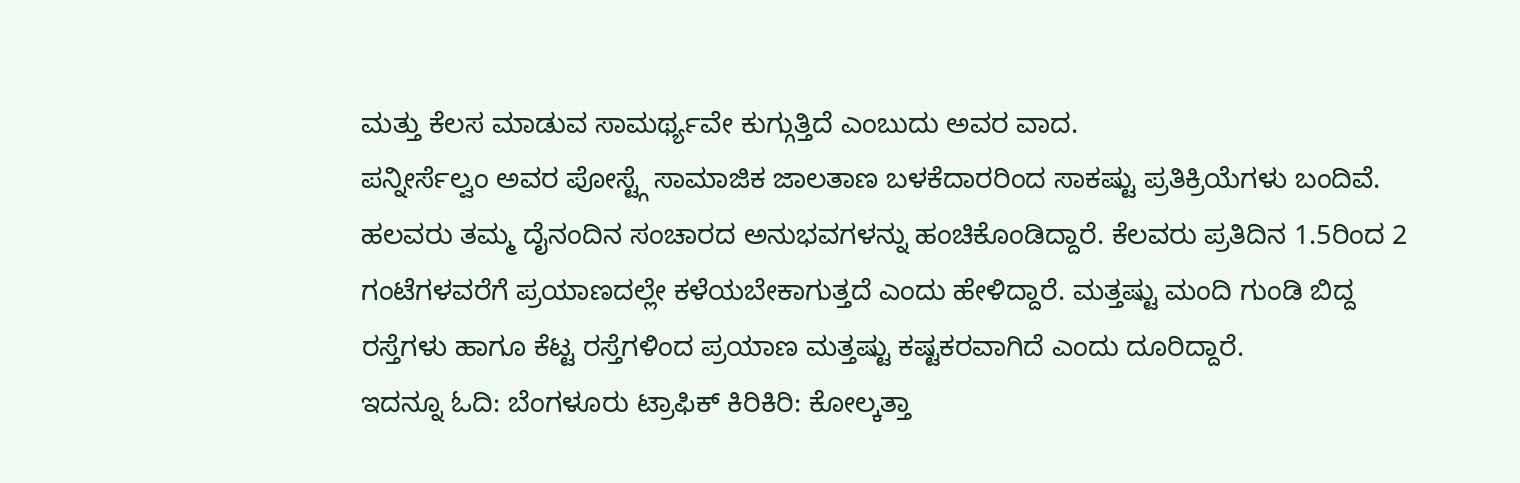ಮತ್ತು ಕೆಲಸ ಮಾಡುವ ಸಾಮರ್ಥ್ಯವೇ ಕುಗ್ಗುತ್ತಿದೆ ಎಂಬುದು ಅವರ ವಾದ.
ಪನ್ನೀರ್ಸೆಲ್ವಂ ಅವರ ಪೋಸ್ಟ್ಗೆ ಸಾಮಾಜಿಕ ಜಾಲತಾಣ ಬಳಕೆದಾರರಿಂದ ಸಾಕಷ್ಟು ಪ್ರತಿಕ್ರಿಯೆಗಳು ಬಂದಿವೆ. ಹಲವರು ತಮ್ಮ ದೈನಂದಿನ ಸಂಚಾರದ ಅನುಭವಗಳನ್ನು ಹಂಚಿಕೊಂಡಿದ್ದಾರೆ. ಕೆಲವರು ಪ್ರತಿದಿನ 1.5ರಿಂದ 2 ಗಂಟೆಗಳವರೆಗೆ ಪ್ರಯಾಣದಲ್ಲೇ ಕಳೆಯಬೇಕಾಗುತ್ತದೆ ಎಂದು ಹೇಳಿದ್ದಾರೆ. ಮತ್ತಷ್ಟು ಮಂದಿ ಗುಂಡಿ ಬಿದ್ದ ರಸ್ತೆಗಳು ಹಾಗೂ ಕೆಟ್ಟ ರಸ್ತೆಗಳಿಂದ ಪ್ರಯಾಣ ಮತ್ತಷ್ಟು ಕಷ್ಟಕರವಾಗಿದೆ ಎಂದು ದೂರಿದ್ದಾರೆ.
ಇದನ್ನೂ ಓದಿ: ಬೆಂಗಳೂರು ಟ್ರಾಫಿಕ್ ಕಿರಿಕಿರಿ: ಕೋಲ್ಕತ್ತಾ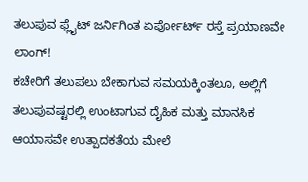ತಲುಪುವ ಫ್ಲೈಟ್ ಜರ್ನಿಗಿಂತ ಏರ್ಪೋರ್ಟ್ ರಸ್ತೆ ಪ್ರಯಾಣವೇ ಲಾಂಗ್!
ಕಚೇರಿಗೆ ತಲುಪಲು ಬೇಕಾಗುವ ಸಮಯಕ್ಕಿಂತಲೂ, ಅಲ್ಲಿಗೆ ತಲುಪುವಷ್ಟರಲ್ಲಿ ಉಂಟಾಗುವ ದೈಹಿಕ ಮತ್ತು ಮಾನಸಿಕ ಆಯಾಸವೇ ಉತ್ಪಾದಕತೆಯ ಮೇಲೆ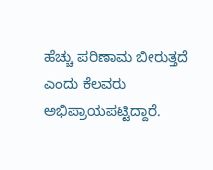ಹೆಚ್ಚು ಪರಿಣಾಮ ಬೀರುತ್ತದೆ ಎಂದು ಕೆಲವರು ಅಭಿಪ್ರಾಯಪಟ್ಟಿದ್ದಾರೆ.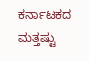ಕರ್ನಾಟಕದ ಮತ್ತಷ್ಟು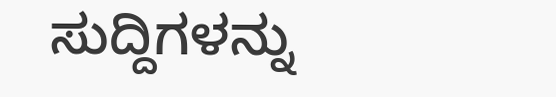ಸುದ್ದಿಗಳನ್ನು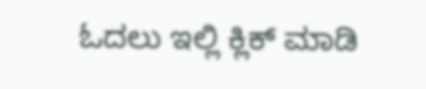ಓದಲು ಇಲ್ಲಿ ಕ್ಲಿಕ್ ಮಾಡಿ